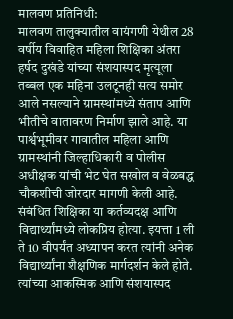मालवण प्रतिनिधी:
मालवण तालुक्यातील वायंगणी येथील 28 वर्षीय विवाहित महिला शिक्षिका अंतरा हर्षद दुखंडे यांच्या संशयास्पद मृत्यूला तब्बल एक महिना उलटूनही सत्य समोर आले नसल्याने ग्रामस्थांमध्ये संताप आणि भीतीचे वातावरण निर्माण झाले आहे. या पार्श्वभूमीवर गावातील महिला आणि ग्रामस्थांनी जिल्हाधिकारी व पोलीस अधीक्षक यांची भेट घेत सखोल व वेळबद्ध चौकशीची जोरदार मागणी केली आहे.
संबंधित शिक्षिका या कर्तव्यदक्ष आणि विद्यार्थ्यांमध्ये लोकप्रिय होत्या. इयत्ता 1 ली ते 10 वीपर्यंत अध्यापन करत त्यांनी अनेक विद्यार्थ्यांना शैक्षणिक मार्गदर्शन केले होते. त्यांच्या आकस्मिक आणि संशयास्पद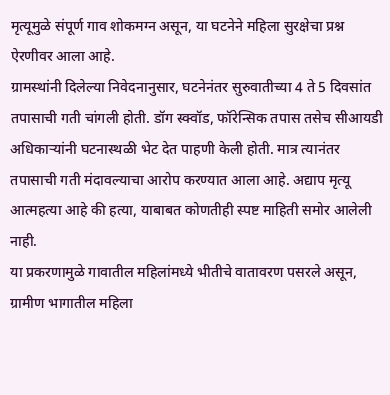मृत्यूमुळे संपूर्ण गाव शोकमग्न असून, या घटनेने महिला सुरक्षेचा प्रश्न ऐरणीवर आला आहे.
ग्रामस्थांनी दिलेल्या निवेदनानुसार, घटनेनंतर सुरुवातीच्या 4 ते 5 दिवसांत तपासाची गती चांगली होती. डॉग स्क्वॉड, फॉरेन्सिक तपास तसेच सीआयडी अधिकाऱ्यांनी घटनास्थळी भेट देत पाहणी केली होती. मात्र त्यानंतर तपासाची गती मंदावल्याचा आरोप करण्यात आला आहे. अद्याप मृत्यू आत्महत्या आहे की हत्या, याबाबत कोणतीही स्पष्ट माहिती समोर आलेली नाही.
या प्रकरणामुळे गावातील महिलांमध्ये भीतीचे वातावरण पसरले असून, ग्रामीण भागातील महिला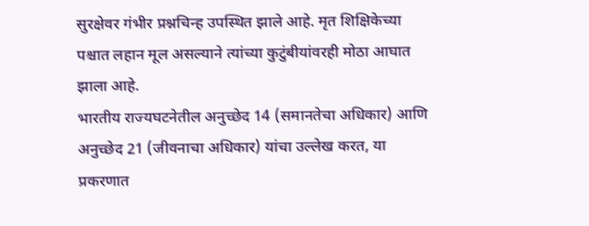सुरक्षेवर गंभीर प्रश्नचिन्ह उपस्थित झाले आहे. मृत शिक्षिकेच्या पश्चात लहान मूल असल्याने त्यांच्या कुटुंबीयांवरही मोठा आघात झाला आहे.
भारतीय राज्यघटनेतील अनुच्छेद 14 (समानतेचा अधिकार) आणि अनुच्छेद 21 (जीवनाचा अधिकार) यांचा उल्लेख करत, या प्रकरणात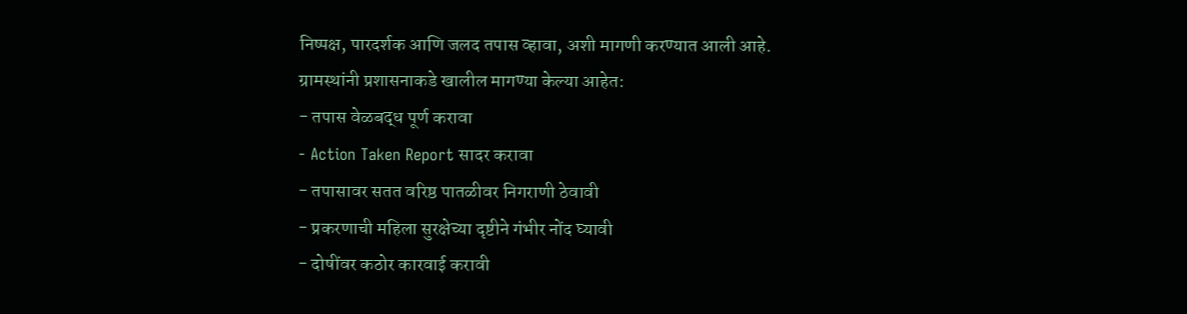निष्पक्ष, पारदर्शक आणि जलद तपास व्हावा, अशी मागणी करण्यात आली आहे.
ग्रामस्थांनी प्रशासनाकडे खालील मागण्या केल्या आहेत:
- तपास वेळबद्ध पूर्ण करावा
- Action Taken Report सादर करावा
- तपासावर सतत वरिष्ठ पातळीवर निगराणी ठेवावी
- प्रकरणाची महिला सुरक्षेच्या दृष्टीने गंभीर नोंद घ्यावी
- दोषींवर कठोर कारवाई करावी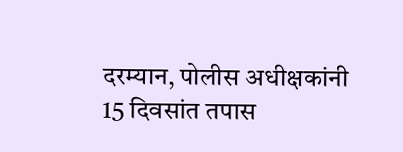दरम्यान, पोलीस अधीक्षकांनी 15 दिवसांत तपास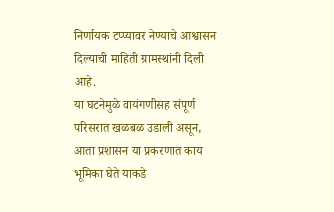निर्णायक टप्प्यावर नेण्याचे आश्वासन दिल्याची माहिती ग्रामस्थांनी दिली आहे.
या घटनेमुळे वायंगणीसह संपूर्ण परिसरात खळबळ उडाली असून, आता प्रशासन या प्रकरणात काय भूमिका घेते याकडे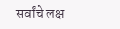सर्वांचे लक्ष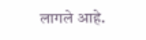लागले आहे.